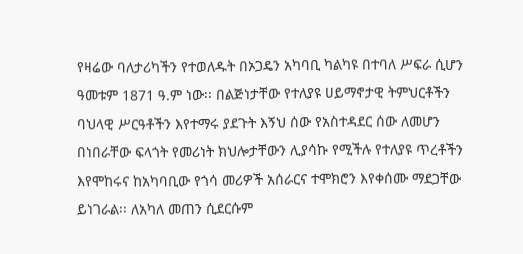የዛሬው ባለታሪካችን የተወለዱት በኦጋዴን አካባቢ ካልካዩ በተባለ ሥፍራ ሲሆን ዓመቱም 1871 ዓ.ም ነው፡፡ በልጅነታቸው የተለያዩ ሀይማኖታዊ ትምህርቶችን ባህላዊ ሥርዓቶችን እየተማሩ ያደጉት እኝህ ሰው የአስተዳደር ሰው ለመሆን በነበራቸው ፍላጎት የመሪነት ክህሎታቸውን ሊያሳኩ የሚችሉ የተለያዩ ጥረቶችን እየሞከሩና ከአካባቢው የጎሳ መሪዎች አሰራርና ተሞክሮን እየቀሰሙ ማደጋቸው ይነገራል፡፡ ለአካለ መጠን ሲደርሱም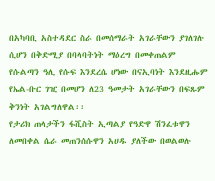በአካባቢ አስተዳደር ስራ በመሰማራት አገራቸውን ያገለገሉ ሲሆን በቅድሚያ በባላባትነት ማዕረግ በመቀጠልም የሱልጣን ዓሊ የሱፍ እንደረሴ ሆነው በናኢባነት እንደዚሑም የኤል-ቡር ገዢ በመሆን ለ23 ዓመታት አገራቸውን በፍጹም ቅንነት አገልግለዋል፡፡
የታሪክ ጠላታችን ፋሺስት ኢጣልያ የዓድዋ ሽንፈቱዋን ለመበቀል ሴራ መጠንሰሱዋን አሀዱ ያለችው በወልወሉ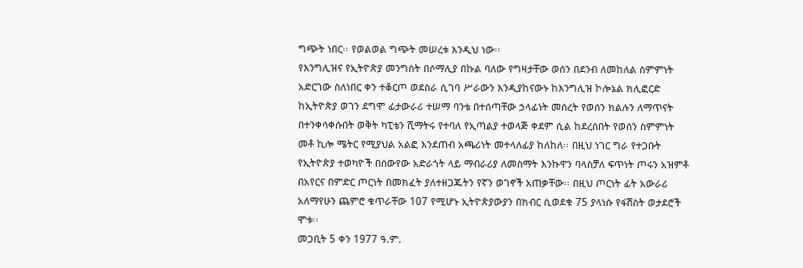ግጭት ነበር፡፡ የወልወል ግጭት መሠረቱ እንዲህ ነው፡፡
የእንግሊዝና የኢትዮጵያ መንግስት በሶማሊያ በኩል ባለው የግዛታቸው ወሰን በደንብ ለመከለል ስምምነት አድርገው ስለነበር ቀን ተቆርጦ ወደስራ ሲገባ ሥራውን እንዲያከናውኑ ከእንግሊዝ ኮሎኔል ክሊፎርድ ከኢትዮጵያ ወገን ደግሞ ፊታውራሪ ተሠማ ባንቴ በተሰጣቸው ኃላፊነት መሰረት የወሰን ክልሉን ለማጥናት በተንቀሳቀሱበት ወቅት ካፒቴን ሺማትሩ የተባለ የኢጣልያ ተወላጅ ቀደም ሲል ከደረሰበት የወሰን ስምምነት መቶ ኪሎ ሜትር የሚያህል አልፎ እንደጠብ አጫሪነት መተላለፊያ ከለከለ፡፡ በዚህ ነገር ግራ የተጋቡት የኢትዮጵያ ተወካዮች በሰውየው አድራጎት ላይ ማብራሪያ ለመስማት እንኩዋን ባላስቻለ ፍጥነት ጦሩን አዝምቶ በአየርና በምድር ጦርነት በመክፈት ያለተዘጋጁትን የኛን ወገኖች አጠቃቸው፡፡ በዚህ ጦርነት ፊት አውራሪ አለማየሁን ጨምሮ ቁጥራቸው 107 የሚሆኑ ኢትዮጵያውያን በክብር ሲወደቁ 75 ያላነሱ የፋሽስት ወታደሮች ሞቱ፡፡
መጋቢት 5 ቀን 1977 ዓ.ም.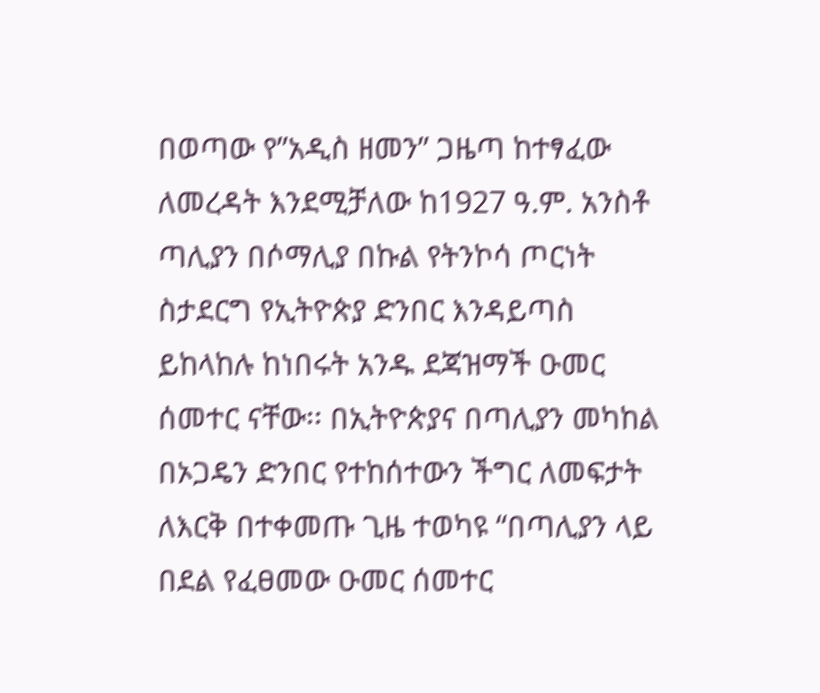በወጣው የ”አዲስ ዘመን” ጋዜጣ ከተፃፈው ለመረዳት እንደሚቻለው ከ1927 ዓ.ም. አንስቶ ጣሊያን በሶማሊያ በኩል የትንኮሳ ጦርነት ስታደርግ የኢትዮጵያ ድንበር እንዳይጣስ ይከላከሉ ከነበሩት አንዱ ደጃዝማች ዑመር ሰመተር ናቸው፡፡ በኢትዮጵያና በጣሊያን መካከል በኦጋዴን ድንበር የተከሰተውን ችግር ለመፍታት ለእርቅ በተቀመጡ ጊዜ ተወካዩ “በጣሊያን ላይ በደል የፈፀመው ዑመር ሰመተር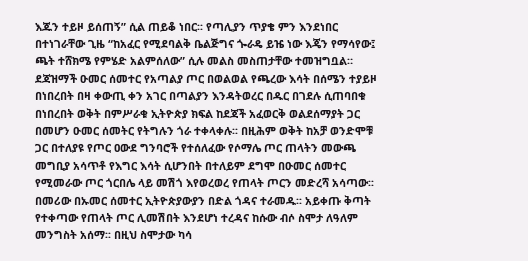እጁን ተይዞ ይሰጠኝ” ሲል ጠይቆ ነበር፡፡ የጣሊያን ጥያቄ ምን እንደነበር በተነገራቸው ጊዜ “ከአፈር የሚደባልቅ ቤልጅግና ጐራዴ ይዤ ነው እጄን የማሳየው፤ ጫት ተሸክሜ የምሄድ አልምሰለው” ሲሉ መልስ መስጠታቸው ተመዝግቧል።
ደጃዝማች ዑመር ሰመተር የአጣልያ ጦር በወልወል የጫረው እሳት በሰሜን ተያይዞ በነበረበት በዛ ቀውጢ ቀን አገር በጣልያን እንዳትወረር በዱር በገደሉ ሲጠባበቁ በነበረበት ወቅት በምሥራቁ ኢትዮጵያ ክፍል ከደጃች አፈወርቅ ወልደሰማያት ጋር በመሆን ዑመር ሰመትር የትግሉን ጎራ ተቀላቀሉ፡፡ በዚሕም ወቅት ከአቻ ወንድሞቹ ጋር በተለያዩ የጦር ዐውደ ግንባሮች የተሰለፈው የሶማሌ ጦር ጠላትን መውጫ መግቢያ አሳጥቶ የእግር እሳት ሲሆንበት በተለይም ደግሞ በዑመር ሰመተር የሚመራው ጦር ጎርበሌ ላይ መሽጎ እየወረወረ የጠላት ጦርን መድረሻ አሳጣው፡፡ በመሪው በኡመር ሰመተር ኢትዮጵያውያን በድል ጎዳና ተራመዱ፡፡ አይቀጡ ቅጣት የተቀጣው የጠላት ጦር ሊመሽበት እንደሆነ ተረዳና ከሱው ብሶ ስሞታ ለዓለም መንግስት አሰማ፡፡ በዚህ ስሞታው ካሳ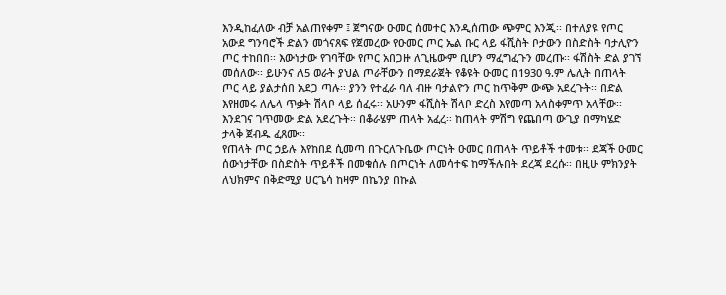እንዲከፈለው ብቻ አልጠየቀም ፤ ጀግናው ዑመር ሰመተር እንዲሰጠው ጭምር እንጂ፡፡ በተለያዩ የጦር አውደ ግንባሮች ድልን መጎናጸፍ የጀመረው የዑመር ጦር ኤል ቡር ላይ ፋሺስት ቦታውን በስድስት ባታሊዮን ጦር ተከበበ፡፡ እውነታው የገባቸው የጦር አበጋዙ ለጊዜውም ቢሆን ማፈግፈጉን መረጡ፡፡ ፋሽስት ድል ያገኘ መሰለው፡፡ ይሁንና ለ5 ወራት ያህል ጦራቸውን በማደራጀት የቆዩት ዑመር በ1930 ዓ.ም ሌሊት በጠላት ጦር ላይ ያልታሰበ አደጋ ጣሉ፡፡ ያንን የተፈራ ባለ ብዙ ባታልዮን ጦር ከጥቅም ውጭ አደረጉት፡፡ በድል እየዘመሩ ለሌላ ጥቃት ሽላቦ ላይ ሰፈሩ፡፡ አሁንም ፋሺስት ሽላቦ ድረስ እየመጣ አላስቀምጥ አላቸው፡፡ እንደገና ገጥመው ድል አደረጉት፡፡ በቆራሄም ጠላት አፈረ፡፡ ከጠላት ምሽግ የጨበጣ ውጊያ በማካሄድ ታላቅ ጀብዱ ፈጸሙ፡፡
የጠላት ጦር ኃይሉ እየከበደ ሲመጣ በጉርለጉቤው ጦርነት ዑመር በጠላት ጥይቶች ተመቱ፡፡ ደጃች ዑመር ሰውነታቸው በስድስት ጥይቶች በመቁሰሉ በጦርነት ለመሳተፍ ከማችሉበት ደረጃ ደረሱ፡፡ በዚሁ ምክንያት ለህክምና በቅድሚያ ሀርጌሳ ከዛም በኬንያ በኩል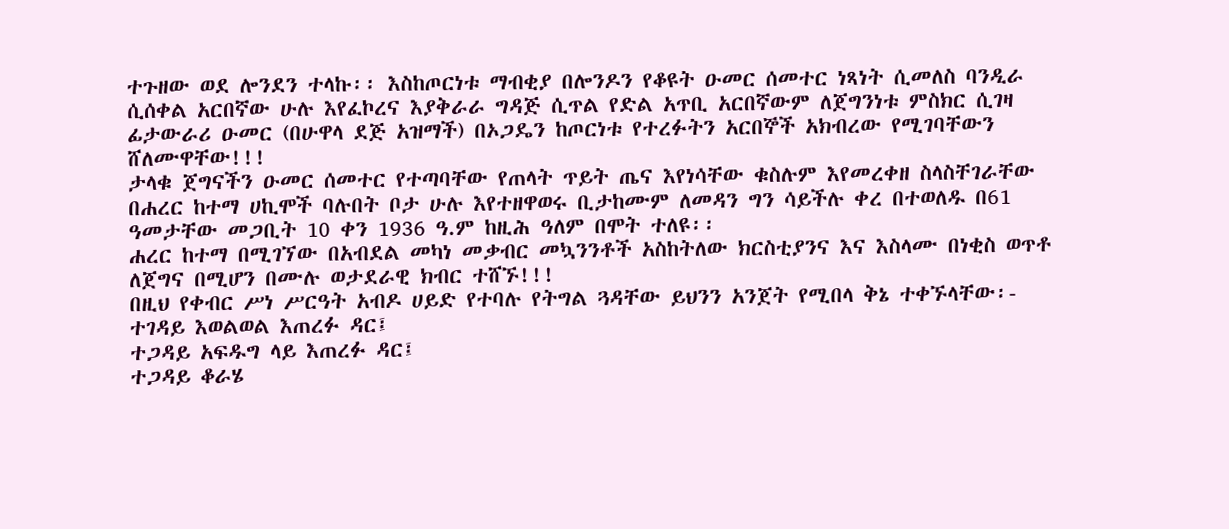ተጉዘው ወደ ሎንደን ተላኩ፡፡ እስከጦርነቱ ማብቂያ በሎንዶን የቆዩት ዑመር ሰመተር ነጻነት ሲመለስ ባንዲራ ሲሰቀል አርበኛው ሁሉ እየፈኮረና እያቅራራ ግዳጅ ሲጥል የድል አጥቢ አርበኛውም ለጀግንነቱ ምስክር ሲገዛ ፊታውራሪ ዑመር (በሁዋላ ደጅ አዝማች) በኦጋዴን ከጦርነቱ የተረፉትን አርበኞች አክብረው የሚገባቸውን ሸለሙዋቸው!!!
ታላቁ ጀግናችን ዑመር ሰመተር የተጣባቸው የጠላት ጥይት ጤና እየነሳቸው ቁስሉም እየመረቀዘ ስላስቸገራቸው በሐረር ከተማ ሀኪሞች ባሉበት ቦታ ሁሉ እየተዘዋወሩ ቢታከሙም ለመዳን ግን ሳይችሉ ቀረ በተወለዱ በ61 ዓመታቸው መጋቢት 10 ቀን 1936 ዓ.ም ከዚሕ ዓለም በሞት ተለዩ፡፡
ሐረር ከተማ በሚገኘው በአብደል መካነ መቃብር መኳንንቶች አስከትለው ክርስቲያንና እና እስላሙ በነቂስ ወጥቶ ለጀግና በሚሆን በሙሉ ወታደራዊ ክብር ተሸኙ!!!
በዚህ የቀብር ሥነ ሥርዓት አብዶ ሀይድ የተባሉ የትግል ጓዳቸው ይህንን አንጀት የሚበላ ቅኔ ተቀኙላቸው፡-
ተገዳይ እወልወል እጠረፉ ዳር፤
ተጋዳይ አፍዱግ ላይ እጠረፉ ዳር፤
ተጋዳይ ቆራሄ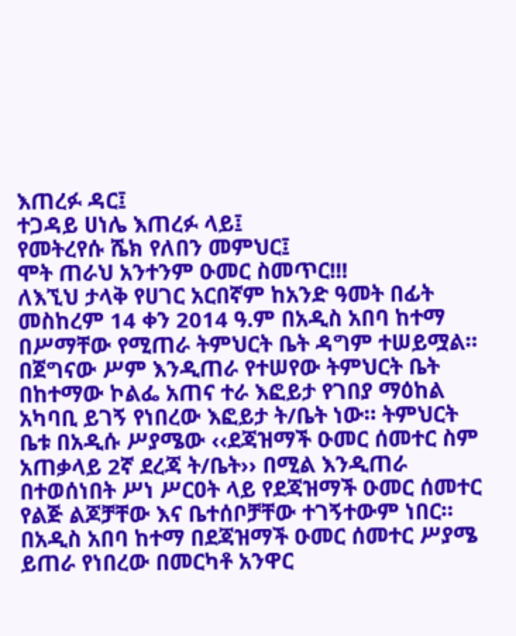እጠረፉ ዳር፤
ተጋዳይ ሀነሌ እጠረፉ ላይ፤
የመትረየሱ ሼክ የለበን መምህር፤
ሞት ጠራህ አንተንም ዑመር ስመጥር!!!
ለእኚህ ታላቅ የሀገር አርበኛም ከአንድ ዓመት በፊት መስከረም 14 ቀን 2014 ዓ.ም በአዲስ አበባ ከተማ በሥማቸው የሚጠራ ትምህርት ቤት ዳግም ተሠይሟል። በጀግናው ሥም እንዲጠራ የተሠየው ትምህርት ቤት በከተማው ኮልፌ አጠና ተራ እፎይታ የገበያ ማዕከል አካባቢ ይገኝ የነበረው እፎይታ ት/ቤት ነው። ትምህርት ቤቱ በአዲሱ ሥያሜው ‹‹ደጃዝማች ዑመር ሰመተር ስም አጠቃላይ 2ኛ ደረጃ ት/ቤት›› በሚል እንዲጠራ በተወሰነበት ሥነ ሥርዐት ላይ የደጃዝማች ዑመር ሰመተር የልጅ ልጆቻቸው እና ቤተሰቦቻቸው ተገኝተውም ነበር። በአዲስ አበባ ከተማ በደጃዝማች ዑመር ሰመተር ሥያሜ ይጠራ የነበረው በመርካቶ አንዋር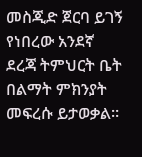መስጂድ ጀርባ ይገኝ የነበረው አንደኛ ደረጃ ትምህርት ቤት በልማት ምክንያት መፍረሱ ይታወቃል።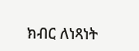ክብር ለነጻነት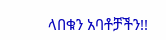ላበቁን አባቶቻችን!!